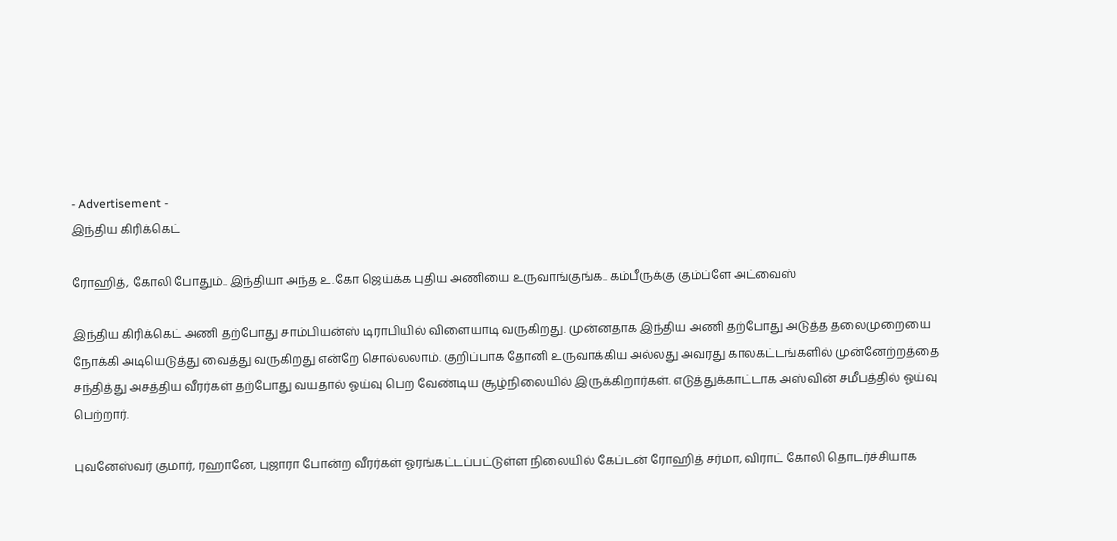- Advertisement -
இந்திய கிரிக்கெட்

ரோஹித், கோலி போதும்.. இந்தியா அந்த உ.கோ ஜெய்க்க புதிய அணியை உருவாங்குங்க.. கம்பீருக்கு கும்ப்ளே அட்வைஸ்

இந்திய கிரிக்கெட் அணி தற்போது சாம்பியன்ஸ் டிராபியில் விளையாடி வருகிறது. முன்னதாக இந்திய அணி தற்போது அடுத்த தலைமுறையை நோக்கி அடியெடுத்து வைத்து வருகிறது என்றே சொல்லலாம். குறிப்பாக தோனி உருவாக்கிய அல்லது அவரது காலகட்டங்களில் முன்னேற்றத்தை சந்தித்து அசத்திய வீரர்கள் தற்போது வயதால் ஓய்வு பெற வேண்டிய சூழ்நிலையில் இருக்கிறார்கள். எடுத்துக்காட்டாக அஸ்வின் சமீபத்தில் ஓய்வு பெற்றார்.

புவனேஸ்வர் குமார், ரஹானே, புஜாரா போன்ற வீரர்கள் ஓரங்கட்டப்பட்டுள்ள நிலையில் கேப்டன் ரோஹித் சர்மா, விராட் கோலி தொடர்ச்சியாக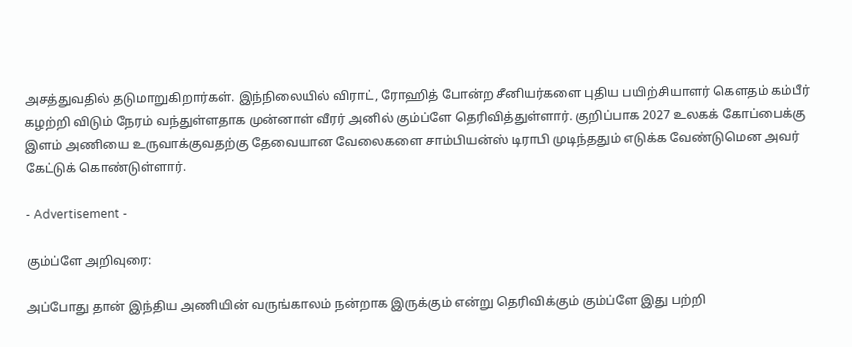அசத்துவதில் தடுமாறுகிறார்கள். இந்நிலையில் விராட், ரோஹித் போன்ற சீனியர்களை புதிய பயிற்சியாளர் கௌதம் கம்பீர் கழற்றி விடும் நேரம் வந்துள்ளதாக முன்னாள் வீரர் அனில் கும்ப்ளே தெரிவித்துள்ளார். குறிப்பாக 2027 உலகக் கோப்பைக்கு இளம் அணியை உருவாக்குவதற்கு தேவையான வேலைகளை சாம்பியன்ஸ் டிராபி முடிந்ததும் எடுக்க வேண்டுமென அவர் கேட்டுக் கொண்டுள்ளார்.

- Advertisement -

கும்ப்ளே அறிவுரை:

அப்போது தான் இந்திய அணியின் வருங்காலம் நன்றாக இருக்கும் என்று தெரிவிக்கும் கும்ப்ளே இது பற்றி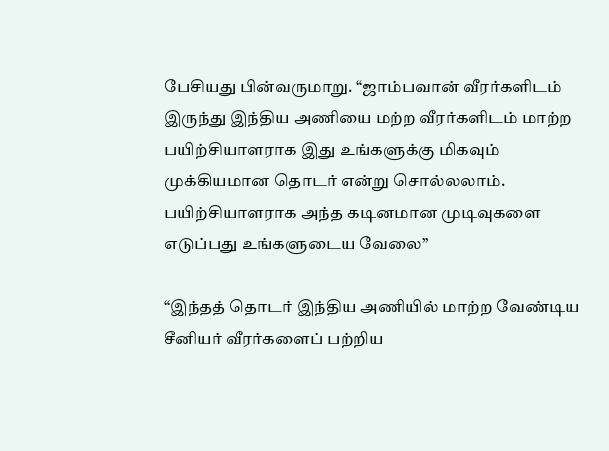பேசியது பின்வருமாறு. “ஜாம்பவான் வீரர்களிடம் இருந்து இந்திய அணியை மற்ற வீரர்களிடம் மாற்ற பயிற்சியாளராக இது உங்களுக்கு மிகவும் முக்கியமான தொடர் என்று சொல்லலாம். பயிற்சியாளராக அந்த கடினமான முடிவுகளை எடுப்பது உங்களுடைய வேலை”

“இந்தத் தொடர் இந்திய அணியில் மாற்ற வேண்டிய சீனியர் வீரர்களைப் பற்றிய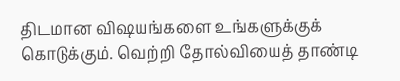திடமான விஷயங்களை உங்களுக்குக் கொடுக்கும். வெற்றி தோல்வியைத் தாண்டி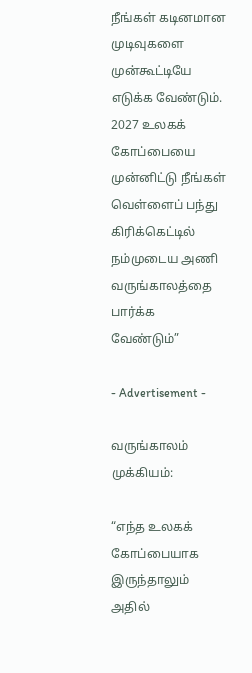நீங்கள் கடினமான முடிவுகளை முன்கூட்டியே எடுக்க வேண்டும். 2027 உலகக் கோப்பையை முன்னிட்டு நீங்கள் வெள்ளைப் பந்து கிரிக்கெட்டில் நம்முடைய அணி வருங்காலத்தை பார்க்க வேண்டும்”

- Advertisement -

வருங்காலம் முக்கியம்:

“எந்த உலகக் கோப்பையாக இருந்தாலும் அதில்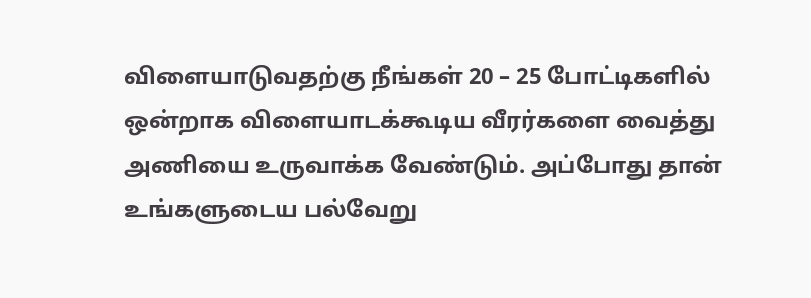விளையாடுவதற்கு நீங்கள் 20 – 25 போட்டிகளில் ஒன்றாக விளையாடக்கூடிய வீரர்களை வைத்து அணியை உருவாக்க வேண்டும். அப்போது தான் உங்களுடைய பல்வேறு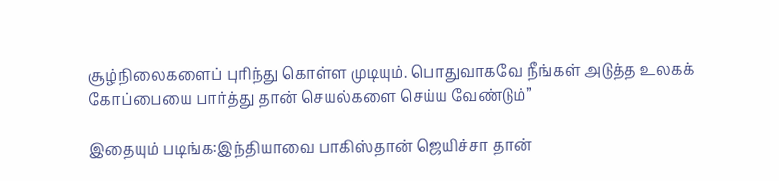சூழ்நிலைகளைப் புரிந்து கொள்ள முடியும். பொதுவாகவே நீங்கள் அடுத்த உலகக் கோப்பையை பார்த்து தான் செயல்களை செய்ய வேண்டும்”

இதையும் படிங்க:இந்தியாவை பாகிஸ்தான் ஜெயிச்சா தான்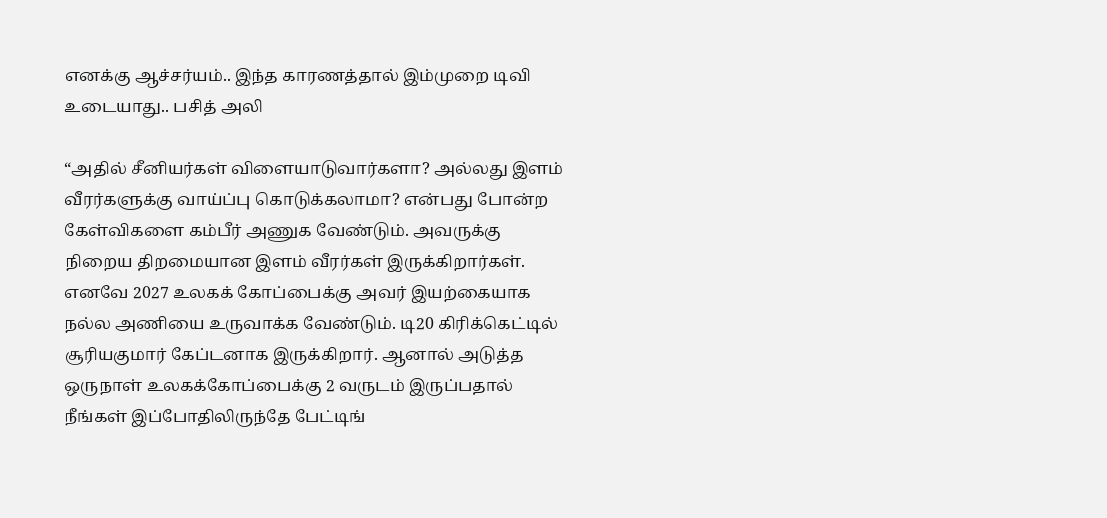எனக்கு ஆச்சர்யம்.. இந்த காரணத்தால் இம்முறை டிவி உடையாது.. பசித் அலி

“அதில் சீனியர்கள் விளையாடுவார்களா? அல்லது இளம் வீரர்களுக்கு வாய்ப்பு கொடுக்கலாமா? என்பது போன்ற கேள்விகளை கம்பீர் அணுக வேண்டும். அவருக்கு நிறைய திறமையான இளம் வீரர்கள் இருக்கிறார்கள். எனவே 2027 உலகக் கோப்பைக்கு அவர் இயற்கையாக நல்ல அணியை உருவாக்க வேண்டும். டி20 கிரிக்கெட்டில் சூரியகுமார் கேப்டனாக இருக்கிறார். ஆனால் அடுத்த ஒருநாள் உலகக்கோப்பைக்கு 2 வருடம் இருப்பதால் நீங்கள் இப்போதிலிருந்தே பேட்டிங்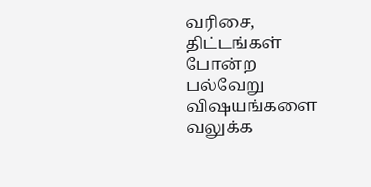வரிசை, திட்டங்கள் போன்ற பல்வேறு விஷயங்களை வலுக்க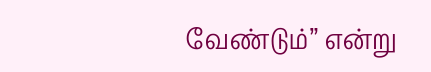வேண்டும்” என்று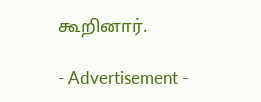கூறினார்.

- Advertisement -